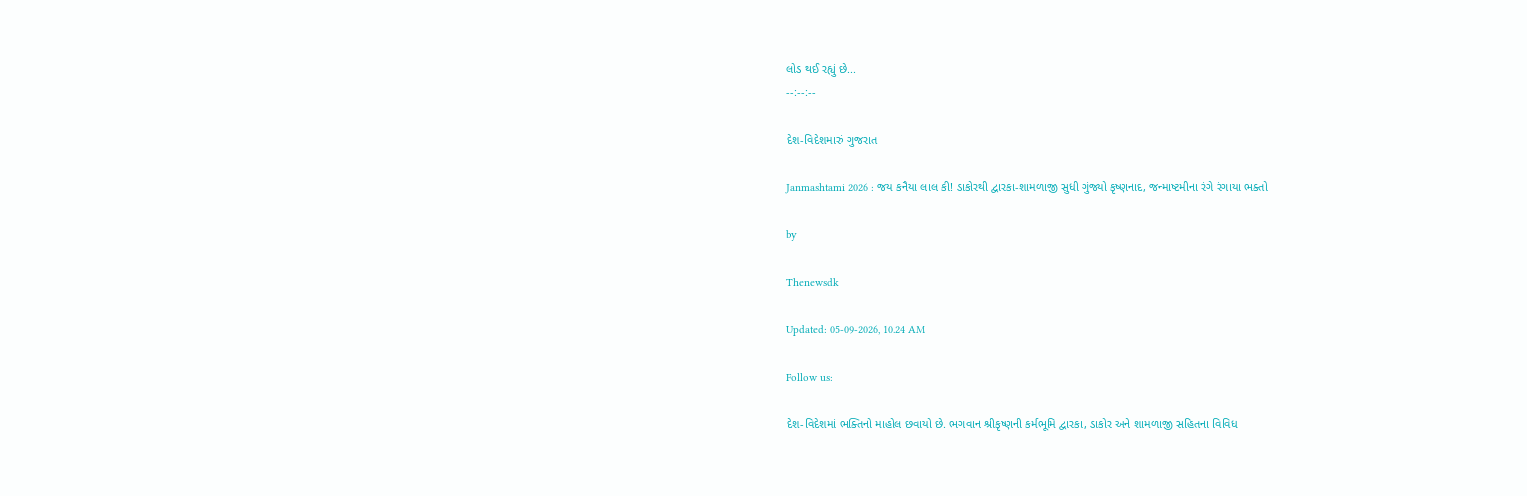લોડ થઈ રહ્યું છે...
--:--:--

દેશ-વિદેશમારું ગુજરાત

Janmashtami 2026 : જય કનૈયા લાલ કી! ડાકોરથી દ્વારકા-શામળાજી સુધી ગુંજ્યો કૃષ્ણનાદ, જન્માષ્ટમીના રંગે રંગાયા ભક્તો

by

Thenewsdk

Updated: 05-09-2026, 10.24 AM

Follow us:

દેશ-વિદેશમાં ભક્તિનો માહોલ છવાયો છે. ભગવાન શ્રીકૃષ્ણની કર્મભૂમિ દ્વારકા, ડાકોર અને શામળાજી સહિતના વિવિધ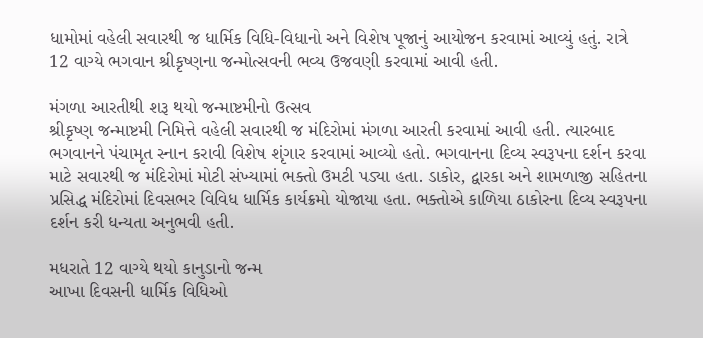ધામોમાં વહેલી સવારથી જ ધાર્મિક વિધિ-વિધાનો અને વિશેષ પૂજાનું આયોજન કરવામાં આવ્યું હતું. રાત્રે 12 વાગ્યે ભગવાન શ્રીકૃષ્ણના જન્મોત્સવની ભવ્ય ઉજવણી કરવામાં આવી હતી.

મંગળા આરતીથી શરૂ થયો જન્માષ્ટમીનો ઉત્સવ
શ્રીકૃષ્ણ જન્માષ્ટમી નિમિત્તે વહેલી સવારથી જ મંદિરોમાં મંગળા આરતી કરવામાં આવી હતી. ત્યારબાદ ભગવાનને પંચામૃત સ્નાન કરાવી વિશેષ શૃંગાર કરવામાં આવ્યો હતો. ભગવાનના દિવ્ય સ્વરૂપના દર્શન કરવા માટે સવારથી જ મંદિરોમાં મોટી સંખ્યામાં ભક્તો ઉમટી પડ્યા હતા. ડાકોર, દ્વારકા અને શામળાજી સહિતના પ્રસિદ્ધ મંદિરોમાં દિવસભર વિવિધ ધાર્મિક કાર્યક્રમો યોજાયા હતા. ભક્તોએ કાળિયા ઠાકોરના દિવ્ય સ્વરૂપના દર્શન કરી ધન્યતા અનુભવી હતી.

મધરાતે 12 વાગ્યે થયો કાનુડાનો જન્મ
આખા દિવસની ધાર્મિક વિધિઓ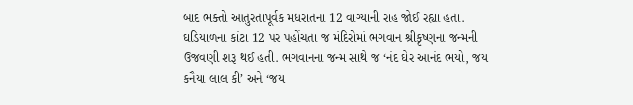બાદ ભક્તો આતુરતાપૂર્વક મધરાતના 12 વાગ્યાની રાહ જોઈ રહ્યા હતા. ઘડિયાળના કાંટા 12 પર પહોંચતા જ મંદિરોમાં ભગવાન શ્રીકૃષ્ણના જન્મની ઉજવણી શરૂ થઈ હતી. ભગવાનના જન્મ સાથે જ ‘નંદ ઘેર આનંદ ભયો, જય કનૈયા લાલ કી’ અને ‘જય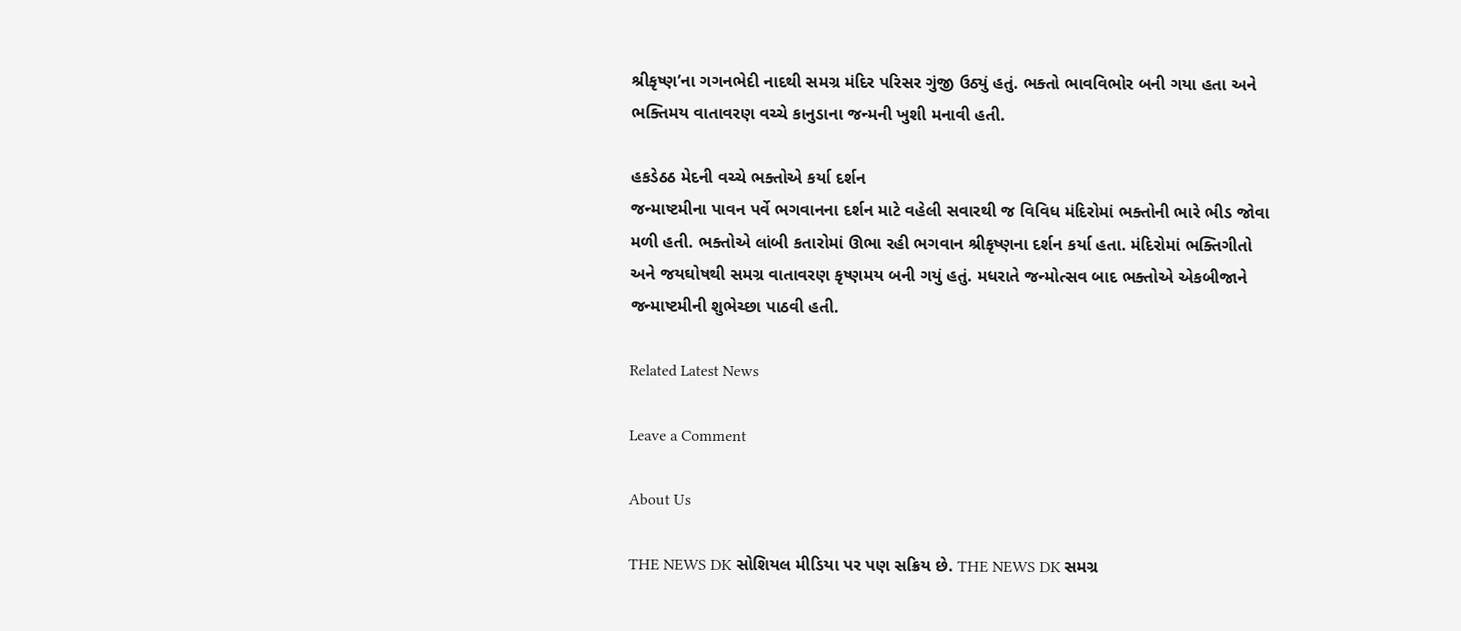શ્રીકૃષ્ણ’ના ગગનભેદી નાદથી સમગ્ર મંદિર પરિસર ગુંજી ઉઠ્યું હતું. ભક્તો ભાવવિભોર બની ગયા હતા અને ભક્તિમય વાતાવરણ વચ્ચે કાનુડાના જન્મની ખુશી મનાવી હતી.

હકડેઠઠ મેદની વચ્ચે ભક્તોએ કર્યા દર્શન
જન્માષ્ટમીના પાવન પર્વે ભગવાનના દર્શન માટે વહેલી સવારથી જ વિવિધ મંદિરોમાં ભક્તોની ભારે ભીડ જોવા મળી હતી. ભક્તોએ લાંબી કતારોમાં ઊભા રહી ભગવાન શ્રીકૃષ્ણના દર્શન કર્યા હતા. મંદિરોમાં ભક્તિગીતો અને જયઘોષથી સમગ્ર વાતાવરણ કૃષ્ણમય બની ગયું હતું. મધરાતે જન્મોત્સવ બાદ ભક્તોએ એકબીજાને જન્માષ્ટમીની શુભેચ્છા પાઠવી હતી.

Related Latest News

Leave a Comment

About Us

THE NEWS DK સોશિયલ મીડિયા પર પણ સક્રિય છે. THE NEWS DK સમગ્ર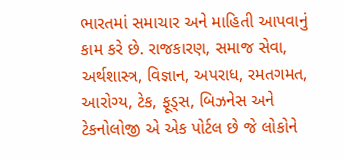ભારતમાં સમાચાર અને માહિતી આપવાનું કામ કરે છે. રાજકારણ, સમાજ સેવા, અર્થશાસ્ત્ર, વિજ્ઞાન, અપરાધ, રમતગમત, આરોગ્ય, ટેક, ફૂડ્સ, બિઝનેસ અને ટેકનોલોજી એ એક પોર્ટલ છે જે લોકોને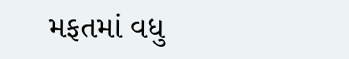મફતમાં વધુ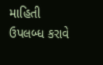માહિતી ઉપલબ્ધ કરાવે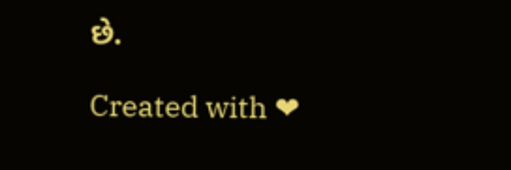છે.

Created with ❤